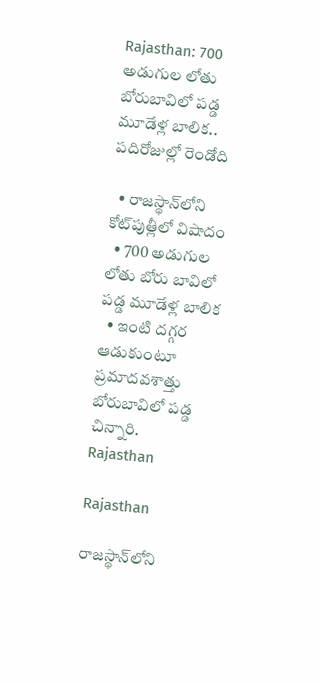Rajasthan: 700 అడుగుల లోతు బోరుబావిలో పడ్డ మూడేళ్ల బాలిక.. పదిరోజుల్లో రెండోది

  • రాజస్థాన్‌లోని కోట్‌పుత్లీలో విషాదం
  • 700 అడుగుల లోతు బోరు బావిలో పడ్డ మూడేళ్ల బాలిక
  • ఇంటి దగ్గర ఆడుకుంటూ ప్రమాదవశాత్తు బోరుబావిలో పడ్డ చిన్నారి.
Rajasthan

Rajasthan

రాజస్థాన్‌లోని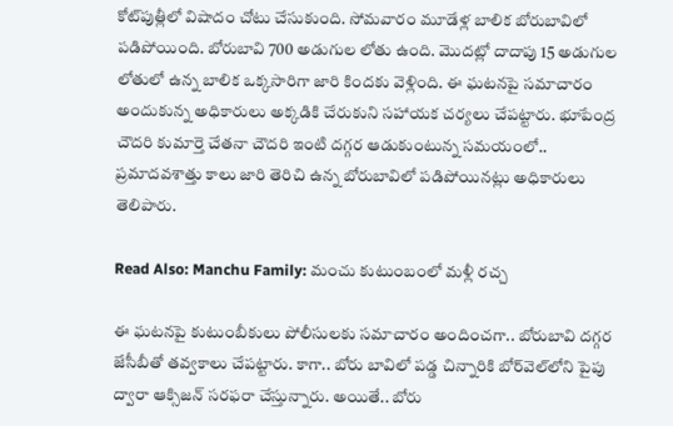కోట్‌పుత్లీలో విషాదం చోటు చేసుకుంది. సోమవారం మూడేళ్ల బాలిక బోరుబావిలో పడిపోయింది. బోరుబావి 700 అడుగుల లోతు ఉంది. మొదట్లో దాదాపు 15 అడుగుల లోతులో ఉన్న బాలిక ఒక్కసారిగా జారి కిందకు వెళ్లింది. ఈ ఘటనపై సమాచారం అందుకున్న అధికారులు అక్కడికి చేరుకుని సహాయక చర్యలు చేపట్టారు. భూపేంద్ర చౌదరి కుమార్తె చేతనా చౌదరి ఇంటి దగ్గర ఆడుకుంటున్న సమయంలో.. ప్రమాదవశాత్తు కాలు జారి తెరిచి ఉన్న బోరుబావిలో పడిపోయినట్లు అధికారులు తెలిపారు.

Read Also: Manchu Family: మంచు కుటుంబంలో మళ్లీ రచ్చ

ఈ ఘటనపై కుటుంబీకులు పోలీసులకు సమాచారం అందించగా.. బోరుబావి దగ్గర జేసీబీతో తవ్వకాలు చేపట్టారు. కాగా.. బోరు బావిలో పడ్డ చిన్నారికి బోర్‌వెల్‌లోని పైపు ద్వారా ఆక్సిజన్‌ సరఫరా చేస్తున్నారు. అయితే.. బోరు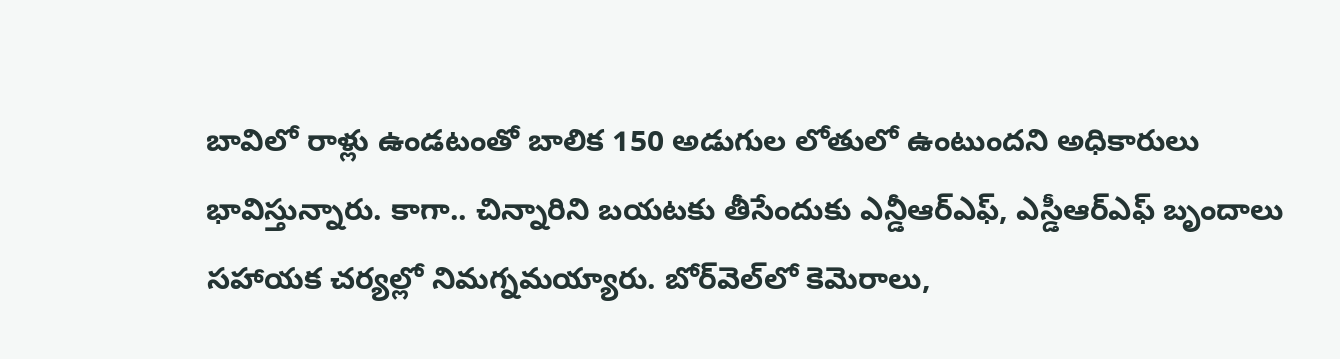బావిలో రాళ్లు ఉండటంతో బాలిక 150 అడుగుల లోతులో ఉంటుందని అధికారులు భావిస్తున్నారు. కాగా.. చిన్నారిని బయటకు తీసేందుకు ఎన్డీఆర్ఎఫ్, ఎస్డీఆర్ఎఫ్ బృందాలు సహాయక చర్యల్లో నిమగ్నమయ్యారు. బోర్‌వెల్‌లో కెమెరాలు,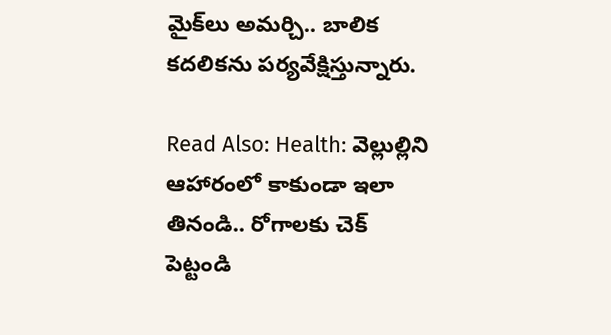మైక్‌లు అమర్చి.. బాలిక కదలికను పర్యవేక్షిస్తున్నారు.

Read Also: Health: వెల్లుల్లిని ఆహారంలో కాకుండా ఇలా తినండి.. రోగాలకు చెక్ పెట్టండి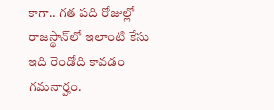కాగా.. గత పది రోజుల్లో రాజస్థాన్‌లో ఇలాంటి కేసు ఇది రెండోది కావడం గమనార్హం.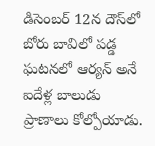డిసెంబర్ 12న దౌస్‌లో బోరు బావిలో పడ్డ ఘటనలో ఆర్యన్ అనే ఐదేళ్ల బాలుడు ప్రాణాలు కోల్పోయాడు.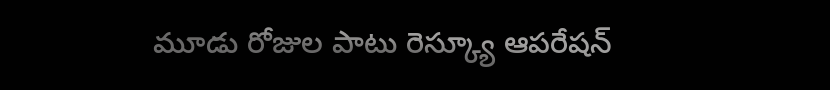మూడు రోజుల పాటు రెస్క్యూ ఆపరేషన్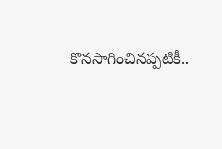కొనసాగించినప్పటికీ..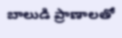బాలుడి ప్రాణాలతో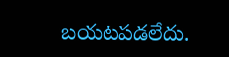బయటపడలేదు.